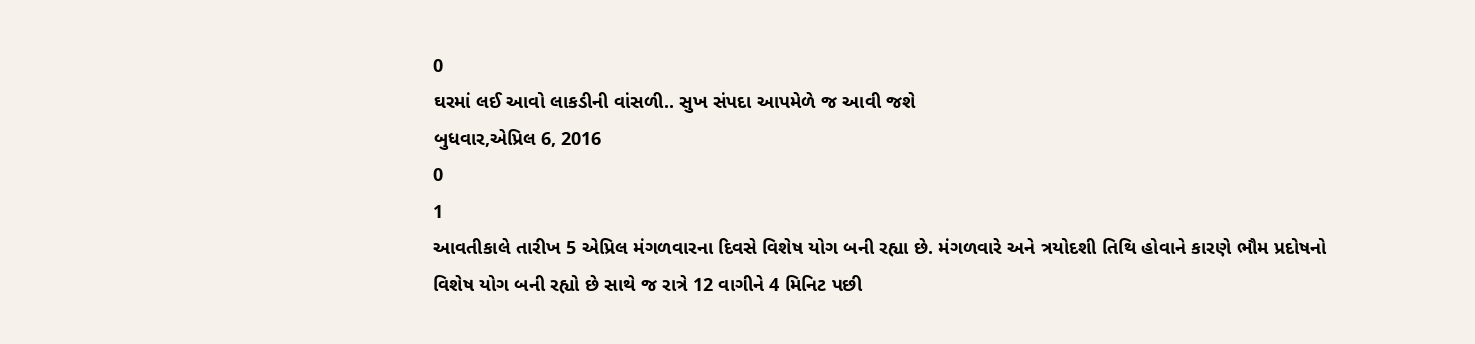0
ઘરમાં લઈ આવો લાકડીની વાંસળી.. સુખ સંપદા આપમેળે જ આવી જશે
બુધવાર,એપ્રિલ 6, 2016
0
1
આવતીકાલે તારીખ 5 એપ્રિલ મંગળવારના દિવસે વિશેષ યોગ બની રહ્યા છે. મંગળવારે અને ત્રયોદશી તિથિ હોવાને કારણે ભૌમ પ્રદોષનો વિશેષ યોગ બની રહ્યો છે સાથે જ રાત્રે 12 વાગીને 4 મિનિટ પછી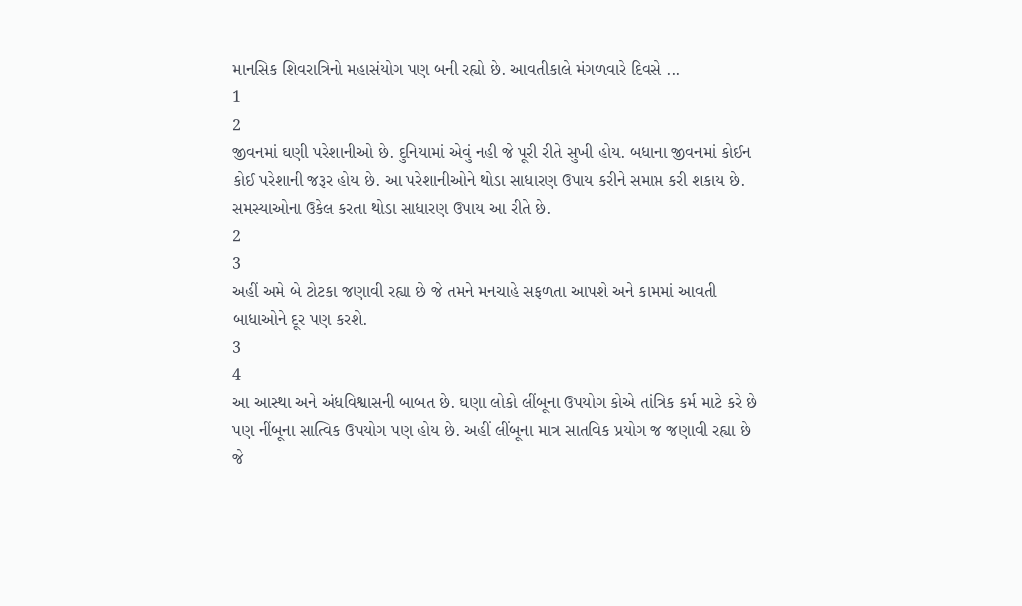માનસિક શિવરાત્રિનો મહાસંયોગ પણ બની રહ્યો છે. આવતીકાલે મંગળવારે દિવસે ...
1
2
જીવનમાં ઘણી પરેશાનીઓ છે. દુનિયામાં એવું નહી જે પૂરી રીતે સુખી હોય. બધાના જીવનમાં કોઈન કોઈ પરેશાની જરૂર હોય છે. આ પરેશાનીઓને થોડા સાધારણ ઉપાય કરીને સમાપ્ત કરી શકાય છે. સમસ્યાઓના ઉકેલ કરતા થોડા સાધારણ ઉપાય આ રીતે છે.
2
3
અહીં અમે બે ટોટકા જણાવી રહ્યા છે જે તમને મનચાહે સફળતા આપશે અને કામમાં આવતી બાધાઓને દૂર પણ કરશે.
3
4
આ આસ્થા અને અંધવિશ્વાસની બાબત છે. ઘણા લોકો લીંબૂના ઉપયોગ કોએ તાંત્રિક કર્મ માટે કરે છે પણ નીંબૂના સાત્વિક ઉપયોગ પણ હોય છે. અહીં લીંબૂના માત્ર સાતવિક પ્રયોગ જ જણાવી રહ્યા છે જે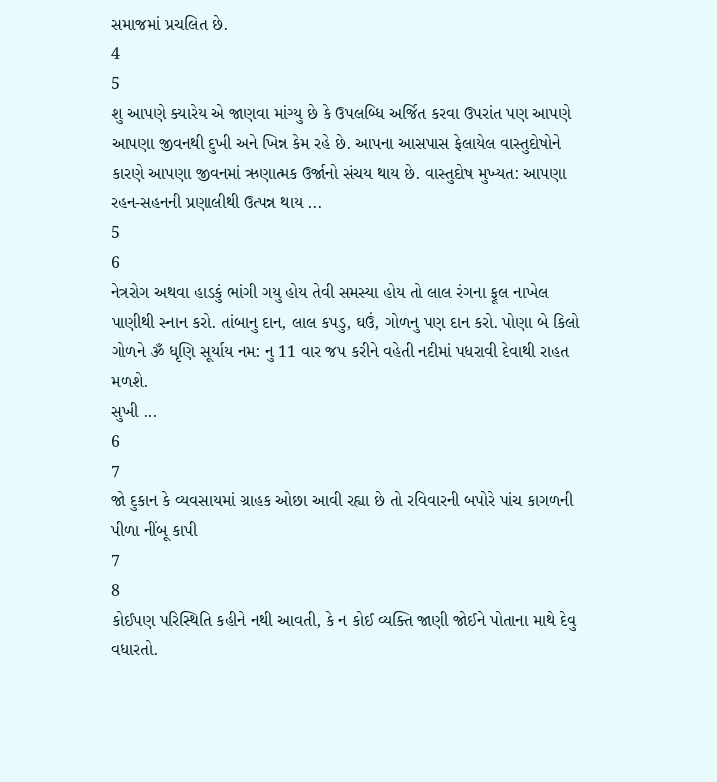સમાજમાં પ્રચલિત છે.
4
5
શુ આપણે ક્યારેય એ જાણવા માંગ્યુ છે કે ઉપલબ્ધિ અર્જિત કરવા ઉપરાંત પણ આપણે આપણા જીવનથી દુખી અને ખિન્ન કેમ રહે છે. આપના આસપાસ ફેલાયેલ વાસ્તુદોષોને કારણે આપણા જીવનમાં ઋણાત્મક ઉર્જાનો સંચય થાય છે. વાસ્તુદોષ મુખ્યત: આપણા રહન-સહનની પ્રણાલીથી ઉત્પન્ન થાય ...
5
6
નેત્રરોગ અથવા હાડકું ભાંગી ગયુ હોય તેવી સમસ્યા હોય તો લાલ રંગના ફૂલ નાખેલ પાણીથી સ્નાન કરો. તાંબાનુ દાન, લાલ કપડુ, ઘઉં, ગોળનુ પણ દાન કરો. પોણા બે કિલો ગોળને ૐ ધૃણિ સૂર્યાય નમ: નુ 11 વાર જપ કરીને વહેતી નદીમાં પધરાવી દેવાથી રાહત મળશે.
સુખી ...
6
7
જો દુકાન કે વ્યવસાયમાં ગ્રાહક ઓછા આવી રહ્યા છે તો રવિવારની બપોરે પાંચ કાગળની પીળા નીંબૂ કાપી
7
8
કોઈપણ પરિસ્થિતિ કહીને નથી આવતી, કે ન કોઈ વ્યક્તિ જાણી જોઈને પોતાના માથે દેવુ વધારતો.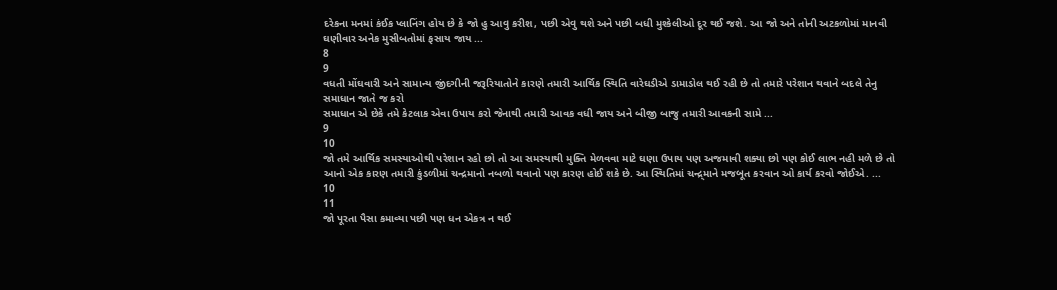દરેકના મનમાં કંઈક પ્લાનિંગ હોય છે કે જો હુ આવુ કરીશ, પછી એવુ થશે અને પછી બધી મુશ્કેલીઓ દૂર થઈ જશે. આ જો અને તોની અટકળોમાં માનવી ઘણીવાર અનેક મુસીબતોમાં ફસાય જાય ...
8
9
વધતી મોંઘવારી અને સામાન્ય જીંદગીની જરૂરિયાતોને કારણે તમારી આર્થિક સ્થિતિ વારેઘડીએ ડામાડોલ થઈ રહી છે તો તમારે પરેશાન થવાને બદલે તેનુ સમાધાન જાતે જ કરો
સમાધાન એ છેકે તમે કેટલાક એવા ઉપાય કરો જેનાથી તમારી આવક વધી જાય અને બીજી બાજુ તમારી આવકની સામે ...
9
10
જો તમે આર્થિક સમસ્યાઓથી પરેશાન રહો છો તો આ સમસ્યાથી મુક્તિ મેળવવા માટે ઘણા ઉપાય પણ અજમાવી શક્યા છો પણ કોઈ લાભ નહી મળે છે તો આનો એક કારણ તમારી કુંડળીમાં ચન્દ્રમાનો નબળો થવાનો પણ કારણ હોઈ શકે છે. આ સ્થિતિમાં ચન્દ્ર્માને મજબૂત કરવાન ઓ કાર્ય કરવો જોઈએ. ...
10
11
જો પૂરતા પૈસા કમાવ્યા પછી પણ ધન એકત્ર ન થઈ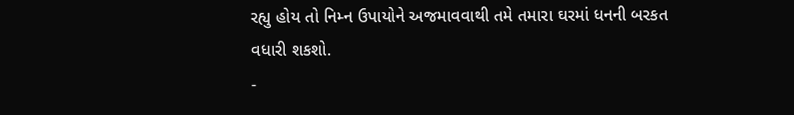રહ્યુ હોય તો નિમ્ન ઉપાયોને અજમાવવાથી તમે તમારા ઘરમાં ધનની બરકત વધારી શકશો.
-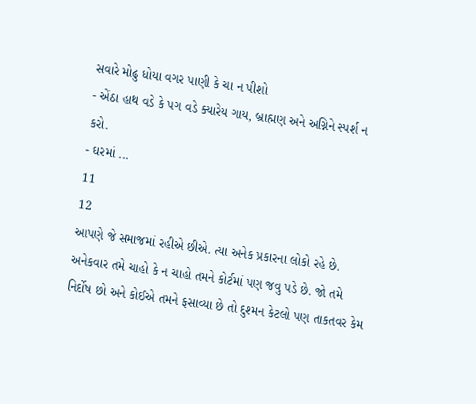સવારે મોઢુ ધોયા વગર પાણી કે ચા ન પીશો
- એંઠા હાથ વડે કે પગ વડે ક્યારેય ગાય, બ્રાહ્મણ અને અગ્નિને સ્પર્શ ન કરો.
- ઘરમાં ...
11
12
આપણે જે સમાજમાં રહીએ છીએ. ત્યા અનેક પ્રકારના લોકો રહે છે. અનેકવાર તમે ચાહો કે ન ચાહો તમને કોર્ટમાં પણ જવુ પડે છે. જો તમે નિર્દોષ છો અને કોઈએ તમને ફસાવ્યા છે તો દુશ્મન કેટલો પણ તાકતવર કેમ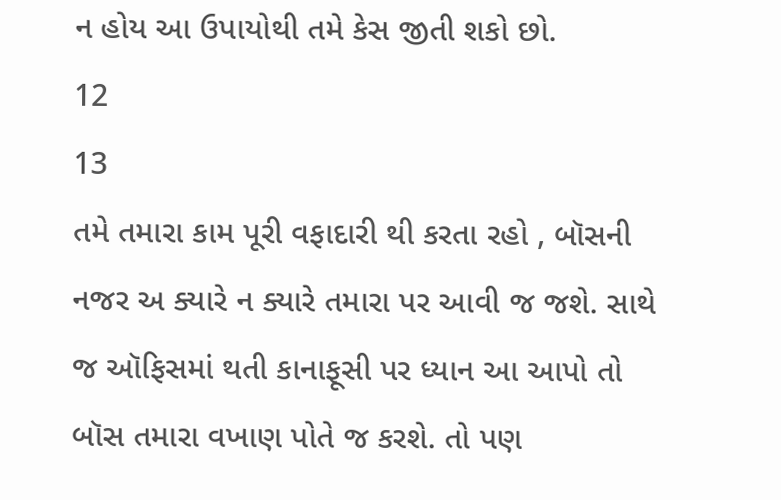ન હોય આ ઉપાયોથી તમે કેસ જીતી શકો છો.
12
13
તમે તમારા કામ પૂરી વફાદારી થી કરતા રહો , બૉસની નજર અ ક્યારે ન ક્યારે તમારા પર આવી જ જશે. સાથે જ ઑફિસમાં થતી કાનાફૂસી પર ધ્યાન આ આપો તો બૉસ તમારા વખાણ પોતે જ કરશે. તો પણ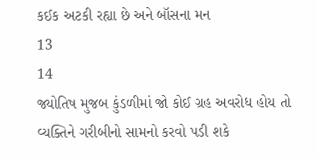કઈક અટકી રહ્યા છે અને બૉસના મન
13
14
જ્યોતિષ મુજબ કુંડળીમાં જો કોઈ ગ્રહ અવરોધ હોય તો વ્યક્તિને ગરીબીનો સામનો કરવો પડી શકે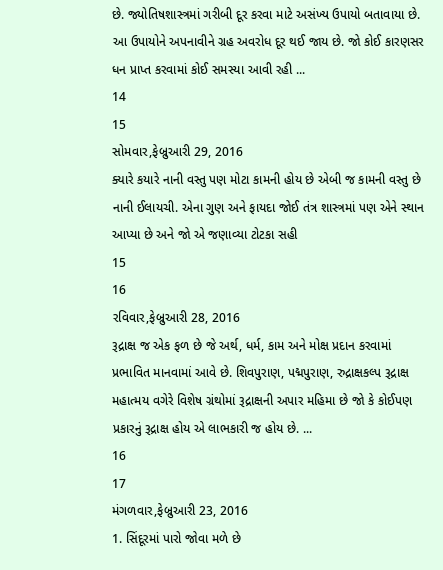છે. જ્યોતિષશાસ્ત્રમાં ગરીબી દૂર કરવા માટે અસંખ્ય ઉપાયો બતાવાયા છે. આ ઉપાયોને અપનાવીને ગ્રહ અવરોધ દૂર થઈ જાય છે. જો કોઈ કારણસર ધન પ્રાપ્ત કરવામાં કોઈ સમસ્યા આવી રહી ...
14
15
સોમવાર,ફેબ્રુઆરી 29, 2016
ક્યારે કયારે નાની વસ્તુ પણ મોટા કામની હોય છે એબી જ કામની વસ્તુ છે નાની ઈલાયચી. એના ગુણ અને ફાયદા જોઈ તંત્ર શાસ્ત્રમાં પણ એને સ્થાન આપ્યા છે અને જો એ જણાવ્યા ટોટકા સહી
15
16
રવિવાર,ફેબ્રુઆરી 28, 2016
રૂદ્રાક્ષ જ એક ફળ છે જે અર્થ, ધર્મ, કામ અને મોક્ષ પ્રદાન કરવામાં પ્રભાવિત માનવામાં આવે છે. શિવપુરાણ, પદ્મપુરાણ, રુદ્રાક્ષકલ્પ રૂદ્રાક્ષ મહાત્મય વગેરે વિશેષ ગ્રંથોમાં રૂદ્રાક્ષની અપાર મહિમા છે જો કે કોઈપણ પ્રકારનું રૂદ્રાક્ષ હોય એ લાભકારી જ હોય છે. ...
16
17
મંગળવાર,ફેબ્રુઆરી 23, 2016
1. સિંદૂરમાં પારો જોવા મળે છે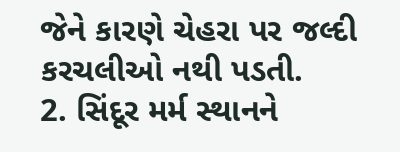જેને કારણે ચેહરા પર જલ્દી કરચલીઓ નથી પડતી.
2. સિંદૂર મર્મ સ્થાનને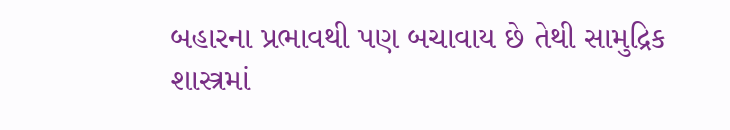બહારના પ્રભાવથી પણ બચાવાય છે તેથી સામુદ્રિક શાસ્ત્રમાં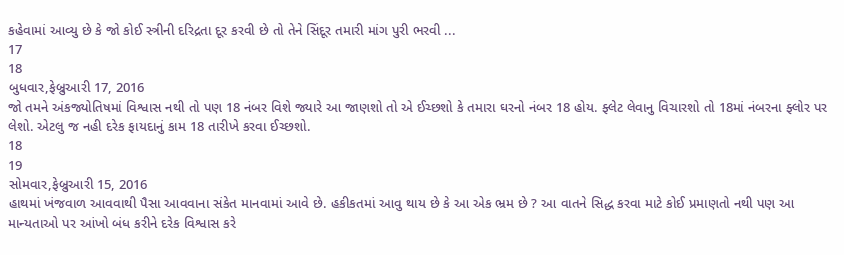કહેવામાં આવ્યુ છે કે જો કોઈ સ્ત્રીની દરિદ્રતા દૂર કરવી છે તો તેને સિંદૂર તમારી માંગ પુરી ભરવી ...
17
18
બુધવાર,ફેબ્રુઆરી 17, 2016
જો તમને અંકજ્યોતિષમાં વિશ્વાસ નથી તો પણ 18 નંબર વિશે જ્યારે આ જાણશો તો એ ઈચ્છશો કે તમારા ઘરનો નંબર 18 હોય. ફ્લેટ લેવાનુ વિચારશો તો 18માં નંબરના ફ્લોર પર લેશો. એટલુ જ નહી દરેક ફાયદાનું કામ 18 તારીખે કરવા ઈચ્છશો.
18
19
સોમવાર,ફેબ્રુઆરી 15, 2016
હાથમાં ખંજવાળ આવવાથી પૈસા આવવાના સંકેત માનવામાં આવે છે. હકીકતમાં આવુ થાય છે કે આ એક ભ્રમ છે ? આ વાતને સિદ્ધ કરવા માટે કોઈ પ્રમાણતો નથી પણ આ માન્યતાઓ પર આંખો બંધ કરીને દરેક વિશ્વાસ કરે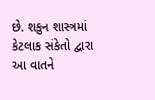છે. શકુન શાસ્ત્રમાં કેટલાક સંકેતો દ્વારા આ વાતને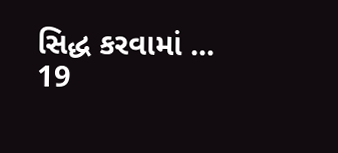સિદ્ધ કરવામાં ...
19